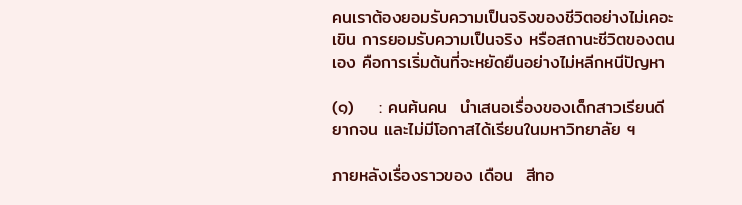คนเราต้องยอมรับความเป็นจริงของชีวิตอย่างไม่เคอะเขิน การยอมรับความเป็นจริง หรือสถานะชีวิตของตนเอง คือการเริ่มต้นที่จะหยัดยืนอย่างไม่หลีกหนีปัญหา

(๑)    : คนฅ้นคน  นำเสนอเรื่องของเด็กสาวเรียนดี ยากจน และไม่มีโอกาสได้เรียนในมหาวิทยาลัย ฯ

ภายหลังเรื่องราวของ เดือน  สีทอ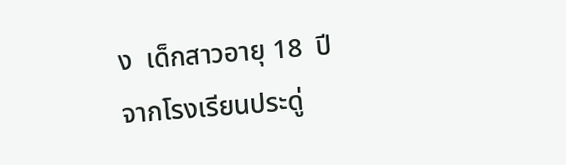ง  เด็กสาวอายุ 18  ปีจากโรงเรียนประดู่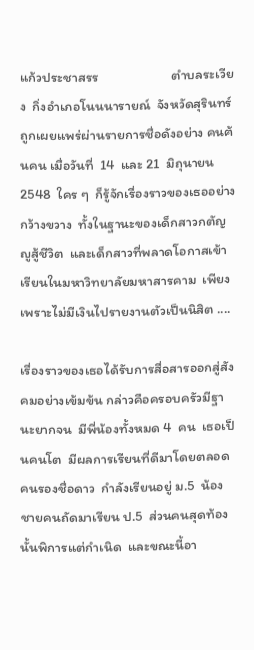แก้วประชาสรร                       ตำบลระเวียง  กิ่งอำเภอโนนนารายณ์  จังหวัดสุรินทร์  ถูกเผยแพร่ผ่านรายการชื่อดังอย่าง คนฅ้นคน เมื่อวันที่  14  และ 21  มิถุนายน  2548  ใคร ๆ  ก็รู้จักเรื่องราวของเธออย่างกว้างขวาง  ทั้งในฐานะของเด็กสาวกตัญญูสู้ชีวิต  และเด็กสาวที่พลาดโอกาสเข้าเรียนในมหาวิทยาลัยมหาสารคาม  เพียงเพราะไม่มีเงินไปรายงานตัวเป็นนิสิต ....

เรื่องราวของเธอได้รับการสื่อสารออกสู่สังคมอย่างเข้มข้น กล่าวคือครอบครัวมีฐานะยากจน  มีพี่น้องทั้งหมด 4  คน  เธอเป็นคนโต  มีผลการเรียนที่ดีมาโดยตลอด  คนรองชื่อดาว  กำลังเรียนอยู่ ม.5  น้องชายคนถัดมาเรียน ป.5  ส่วนคนสุดท้องนั้นพิการแต่กำเนิด  และขณะนี้อา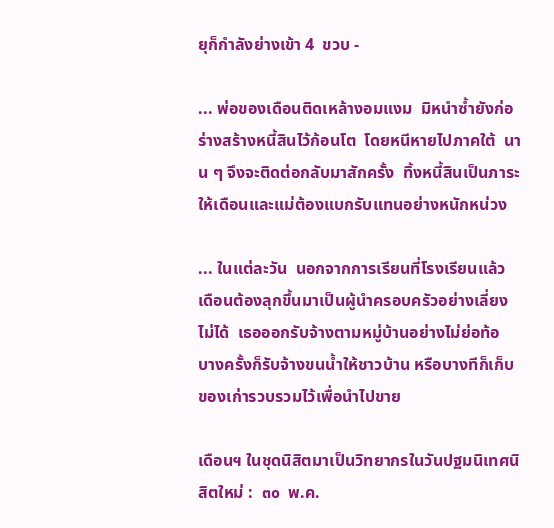ยุก็กำลังย่างเข้า 4  ขวบ -

... พ่อของเดือนติดเหล้างอมแงม  มิหนำซ้ำยังก่อร่างสร้างหนี้สินไว้ก้อนโต  โดยหนีหายไปภาคใต้  นาน ๆ จึงจะติดต่อกลับมาสักครั้ง  ทิ้งหนี้สินเป็นภาระให้เดือนและแม่ต้องแบกรับแทนอย่างหนักหน่วง

... ในแต่ละวัน  นอกจากการเรียนที่โรงเรียนแล้ว   เดือนต้องลุกขึ้นมาเป็นผู้นำครอบครัวอย่างเลี่ยงไม่ได้  เธอออกรับจ้างตามหมู่บ้านอย่างไม่ย่อท้อ   บางครั้งก็รับจ้างขนน้ำให้ชาวบ้าน หรือบางทีก็เก็บของเก่ารวบรวมไว้เพื่อนำไปขาย

เดือนฯ ในชุดนิสิตมาเป็นวิทยากรในวันปฐมนิเทศนิสิตใหม่ :  ๓๐  พ.ค.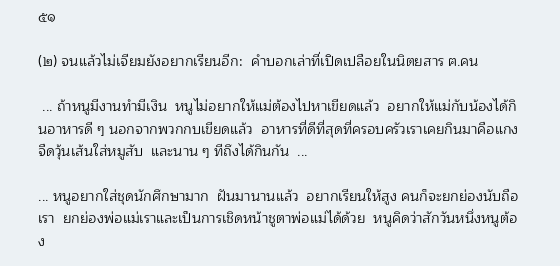๕๑

(๒) จนแล้วไม่เจียมยังอยากเรียนอีก:  คำบอกเล่าที่เปิดเปลือยในนิตยสาร ฅ.คน

 ... ถ้าหนูมีงานทำมีเงิน  หนูไม่อยากให้แม่ต้องไปหาเขียดแล้ว  อยากให้แม่กับน้องได้กินอาหารดี ๆ นอกจากพวกกบเขียดแล้ว  อาหารที่ดีที่สุดที่ครอบครัวเราเคยกินมาคือแกงจืดวุ้นเส้นใส่หมูสับ  และนาน ๆ ทีถึงได้กินกัน  ...

... หนูอยากใส่ชุดนักศึกษามาก  ฝันมานานแล้ว  อยากเรียนให้สูง คนก็จะยกย่องนับถือเรา  ยกย่องพ่อแม่เราและเป็นการเชิดหน้าชูตาพ่อแม่ได้ด้วย  หนูคิดว่าสักวันหนึ่งหนูต้อง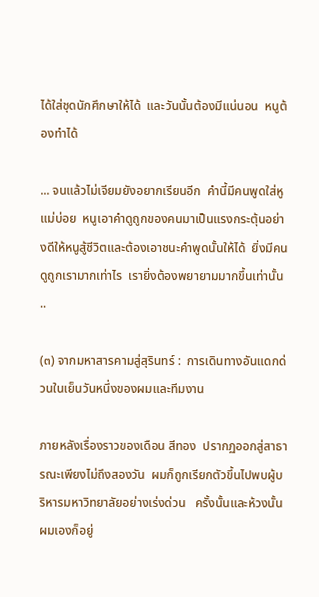ได้ใส่ชุดนักศึกษาให้ได้  และวันนั้นต้องมีแน่นอน  หนูต้องทำได้

... จนแล้วไม่เจียมยังอยากเรียนอีก  คำนี้มีคนพูดใส่หูแม่บ่อย  หนูเอาคำดูถูกของคนมาเป็นแรงกระตุ้นอย่างดีให้หนูสู้ชีวิตและต้องเอาชนะคำพูดนั้นให้ได้  ยิ่งมีคนดูถูกเรามากเท่าไร  เรายิ่งต้องพยายามมากขึ้นเท่านั้น ..

(๓) จากมหาสารคามสู่สุรินทร์ :  การเดินทางอันแดกด่วนในเย็นวันหนึ่งของผมและทีมงาน

ภายหลังเรื่องราวของเดือน สีทอง  ปรากฏออกสู่สาธารณะเพียงไม่ถึงสองวัน  ผมก็ถูกเรียกตัวขึ้นไปพบผู้บริหารมหาวิทยาลัยอย่างเร่งด่วน   ครั้งนั้นและห้วงนั้น  ผมเองก็อยู่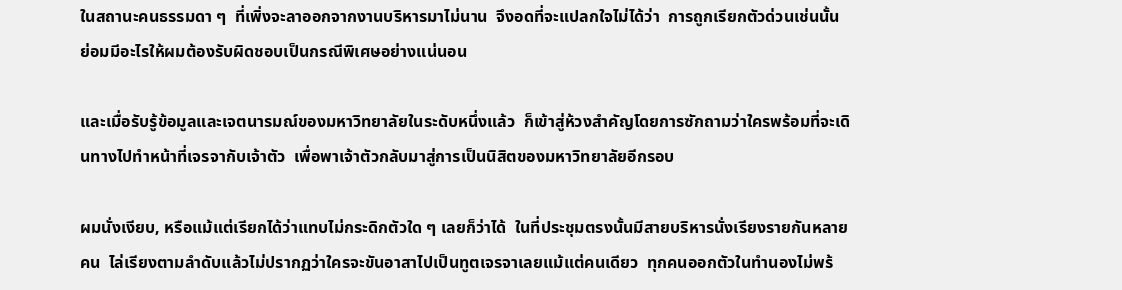ในสถานะคนธรรมดา ๆ  ที่เพิ่งจะลาออกจากงานบริหารมาไม่นาน  จึงอดที่จะแปลกใจไม่ได้ว่า  การถูกเรียกตัวด่วนเช่นนั้น  ย่อมมีอะไรให้ผมต้องรับผิดชอบเป็นกรณีพิเศษอย่างแน่นอน

และเมื่อรับรู้ข้อมูลและเจตนารมณ์ของมหาวิทยาลัยในระดับหนึ่งแล้ว  ก็เข้าสู่ห้วงสำคัญโดยการซักถามว่าใครพร้อมที่จะเดินทางไปทำหน้าที่เจรจากับเจ้าตัว  เพื่อพาเจ้าตัวกลับมาสู่การเป็นนิสิตของมหาวิทยาลัยอีกรอบ

ผมนั่งเงียบ, หรือแม้แต่เรียกได้ว่าแทบไม่กระดิกตัวใด ๆ เลยก็ว่าได้  ในที่ประชุมตรงนั้นมีสายบริหารนั่งเรียงรายกันหลายคน  ไล่เรียงตามลำดับแล้วไม่ปรากฏว่าใครจะขันอาสาไปเป็นทูตเจรจาเลยแม้แต่คนเดียว  ทุกคนออกตัวในทำนองไม่พร้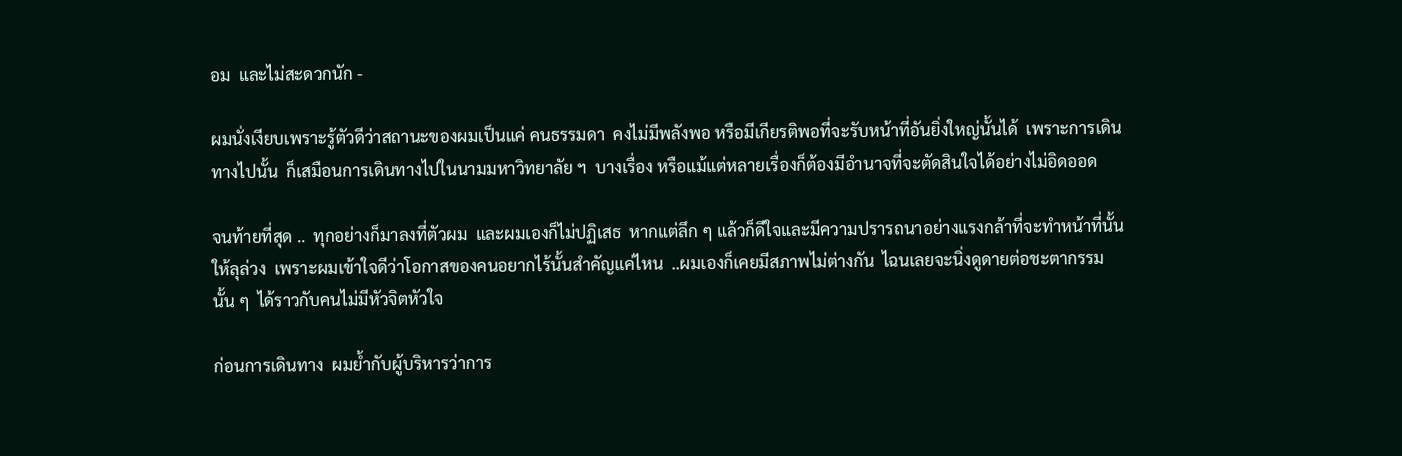อม  และไม่สะดวกนัก -

ผมนั่งเงียบเพราะรู้ตัวดีว่าสถานะของผมเป็นแค่ คนธรรมดา  คงไม่มีพลังพอ หรือมีเกียรติพอที่จะรับหน้าที่อันยิ่งใหญ่นั้นได้  เพราะการเดินทางไปนั้น  ก็เสมือนการเดินทางไปในนามมหาวิทยาลัย ฯ  บางเรื่อง หรือแม้แต่หลายเรื่องก็ต้องมีอำนาจที่จะตัดสินใจได้อย่างไม่อิดออด

จนท้ายที่สุด ..  ทุกอย่างก็มาลงที่ตัวผม  และผมเองก็ไม่ปฏิเสธ  หากแต่ลึก ๆ แล้วก็ดีใจและมีความปรารถนาอย่างแรงกล้าที่จะทำหน้าที่นั้นให้ลุล่วง  เพราะผมเข้าใจดีว่าโอกาสของคนอยากไร้นั้นสำคัญแค่ไหน  ..ผมเองก็เคยมีสภาพไม่ต่างกัน  ไฉนเลยจะนิ่งดูดายต่อชะตากรรมนั้น ๆ  ได้ราวกับคนไม่มีหัวจิตหัวใจ

ก่อนการเดินทาง  ผมย้ำกับผู้บริหารว่าการ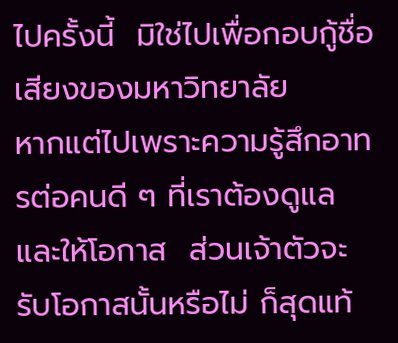ไปครั้งนี้  มิใช่ไปเพื่อกอบกู้ชื่อเสียงของมหาวิทยาลัย
หากแต่ไปเพราะความรู้สึกอาทรต่อคนดี ๆ ที่เราต้องดูแลและให้โอกาส  ส่วนเจ้าตัวจะรับโอกาสนั้นหรือไม่ ก็สุดแท้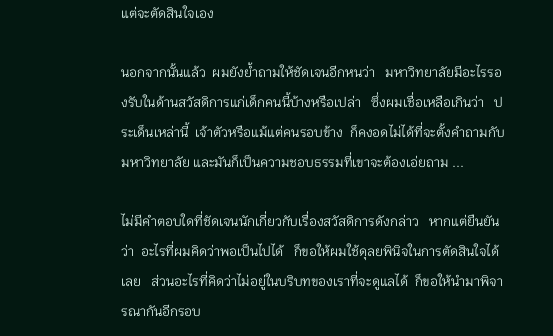แต่จะตัดสินใจเอง

นอกจากนั้นแล้ว  ผมยังย้ำถามให้ชัดเจนอีกหนว่า   มหาวิทยาลัยมีอะไรรองรับในด้านสวัสดิการแก่เด็กคนนี้บ้างหรือเปล่า   ซึ่งผมเชื่อเหลือเกินว่า   ประเด็นเหล่านี้  เจ้าตัวหรือแม้แต่คนรอบข้าง  ก็คงอดไม่ได้ที่จะตั้งคำถามกับมหาวิทยาลัย และมันก็เป็นความชอบธรรมที่เขาจะต้องเอ่ยถาม ...

ไม่มีคำตอบใดที่ชัดเจนนักเกี่ยวกับเรื่องสวัสดิการดังกล่าว   หากแต่ยืนยันว่า  อะไรที่ผมคิดว่าพอเป็นไปได้   ก็ขอให้ผมใช้ดุลยพินิจในการตัดสินใจได้เลย   ส่วนอะไรที่คิดว่าไม่อยู่ในบริบทของเราที่จะดูแลได้  ก็ขอให้นำมาพิจารณากันอีกรอบ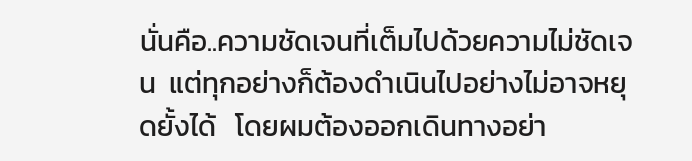นั่นคือ..ความชัดเจนที่เต็มไปด้วยความไม่ชัดเจน  แต่ทุกอย่างก็ต้องดำเนินไปอย่างไม่อาจหยุดยั้งได้   โดยผมต้องออกเดินทางอย่า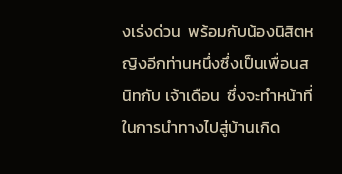งเร่งด่วน  พร้อมกับน้องนิสิตหญิงอีกท่านหนึ่งซึ่งเป็นเพื่อนสนิทกับ เจ้าเดือน  ซึ่งจะทำหน้าที่ในการนำทางไปสู่บ้านเกิด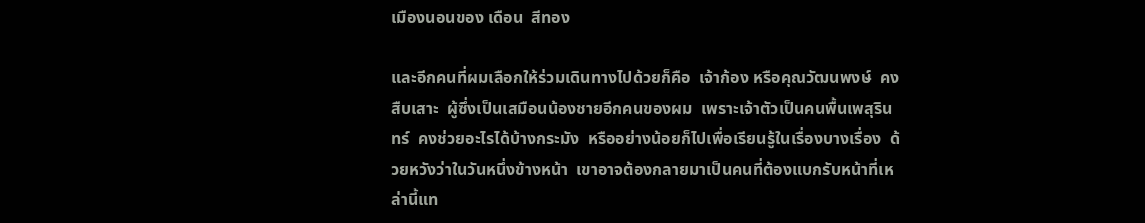เมืองนอนของ เดือน  สีทอง

และอีกคนที่ผมเลือกให้ร่วมเดินทางไปด้วยก็คือ  เจ้าก้อง หรือคุณวัฒนพงษ์  คงสืบเสาะ  ผู้ซึ่งเป็นเสมือนน้องชายอีกคนของผม  เพราะเจ้าตัวเป็นคนพื้นเพสุรินทร์  คงช่วยอะไรได้บ้างกระมัง  หรืออย่างน้อยก็ไปเพื่อเรียนรู้ในเรื่องบางเรื่อง  ด้วยหวังว่าในวันหนึ่งข้างหน้า  เขาอาจต้องกลายมาเป็นคนที่ต้องแบกรับหน้าที่เหล่านี้แท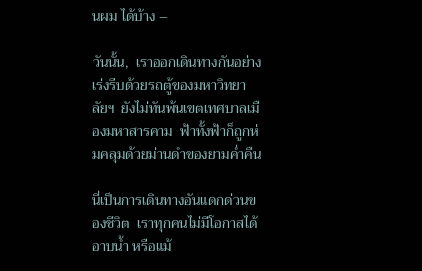นผม ได้บ้าง –

วันนั้น,  เราออกเดินทางกันอย่างเร่งรีบด้วยรถตู้ของมหาวิทยาลัยฯ  ยังไม่ทันพ้นเขตเทศบาลเมืองมหาสารคาม  ฟ้าทั้งฟ้าก็ถูกห่มคลุมด้วยม่านดำของยามค่ำคืน

นี่เป็นการเดินทางอันแดกด่วนของชีวิต  เราทุกคนไม่มีโอกาสได้อาบน้ำ หรือแม้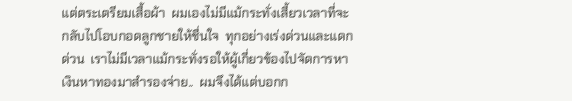แต่ตระเตรียมเสื้อผ้า  ผมเองไม่มีแม้กระทั่งเสี้ยวเวลาที่จะกลับไปโอบกอดลูกชายให้ชื่นใจ  ทุกอย่างเร่งด่วนและแดกด่วน  เราไม่มีเวลาแม้กระทั่งรอให้ผู้เกี่ยวข้องไปจัดการหาเงินหาทองมาสำรองจ่าย..  ผมจึงได้แต่บอกก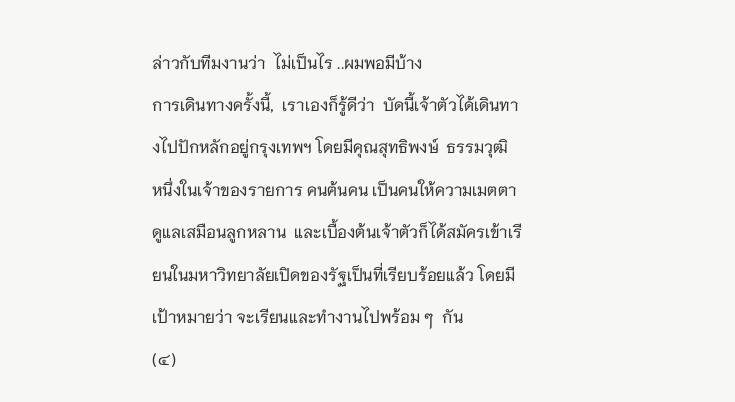ล่าวกับทีมงานว่า  ไม่เป็นไร ..ผมพอมีบ้าง
การเดินทางครั้งนี้,  เราเองก็รู้ดีว่า  บัดนี้เจ้าตัวได้เดินทางไปปักหลักอยู่กรุงเทพฯ โดยมีคุณสุทธิพงษ์  ธรรมวุฒิ  หนึ่งในเจ้าของรายการ คนฅ้นคน เป็นคนให้ความเมตตาดูแลเสมือนลูกหลาน  และเบื้องต้นเจ้าตัวก็ได้สมัครเข้าเรียนในมหาวิทยาลัยเปิดของรัฐเป็นที่เรียบร้อยแล้ว โดยมีเป้าหมายว่า จะเรียนและทำงานไปพร้อม ๆ  กัน
(๔)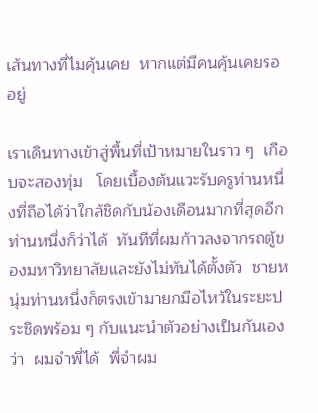เส้นทางที่ไมคุ้นเคย  หากแต่มีคนคุ้นเคยรออยู่

เราเดินทางเข้าสู่พื้นที่เป้าหมายในราว ๆ  เกือบจะสองทุ่ม   โดยเบื้องต้นแวะรับครูท่านหนึ่งที่ถือได้ว่าใกล้ชิดกับน้องเดือนมากที่สุดอีกท่านหนึ่งก็ว่าได้  ทันทีที่ผมก้าวลงจากรถตู้ของมหาวิทยาลัยและยังไม่ทันได้ตั้งตัว  ชายหนุ่มท่านหนึ่งก็ตรงเข้ามายกมือไหว้ในระยะประชิดพร้อม ๆ กับแนะนำตัวอย่างเป็นกันเองว่า  ผมจำพี่ได้  พี่จำผม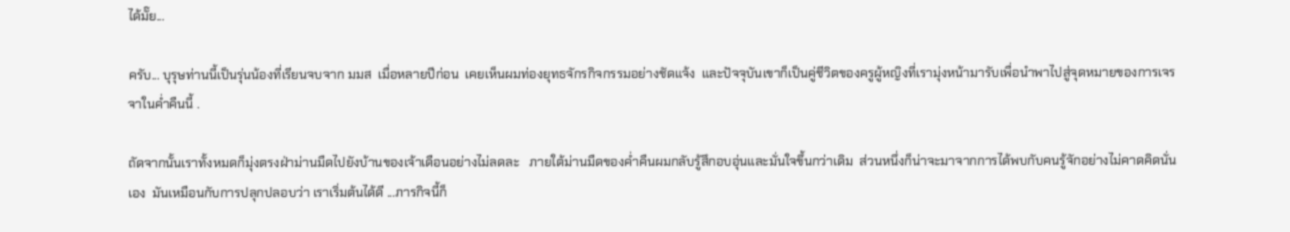ได้มั๊ย...

ครับ... บุรุษท่านนี้เป็นรุ่นน้องที่เรียนจบจาก มมส  เมื่อหลายปีก่อน  เคยเห็นผมท่องยุทธจักรกิจกรรมอย่างชัดแจ้ง  และปัจจุบันเขาก็เป็นคู่ชีวิตของครูผู้หญิงที่เรามุ่งหน้ามารับเพื่อนำพาไปสู่จุดหมายของการเจรจาในค่ำคืนนี้ .

ถัดจากนั้นเราทั้งหมดก็มุ่งตรงฝ่าม่านมืดไปยังบ้านของเจ้าเดือนอย่างไม่ลดละ   ภายใต้ม่านมืดของค่ำคืนผมกลับรู้สึกอบอุ่นและมั่นใจขึ้นกว่าเดิม  ส่วนหนึ่งก็น่าจะมาจากการได้พบกับคนรู้จักอย่างไม่คาดคิดนั่นเอง  มันเหมือนกับการปลุกปลอบว่า เราเริ่มต้นได้ดี ...ภารกิจนี้ก็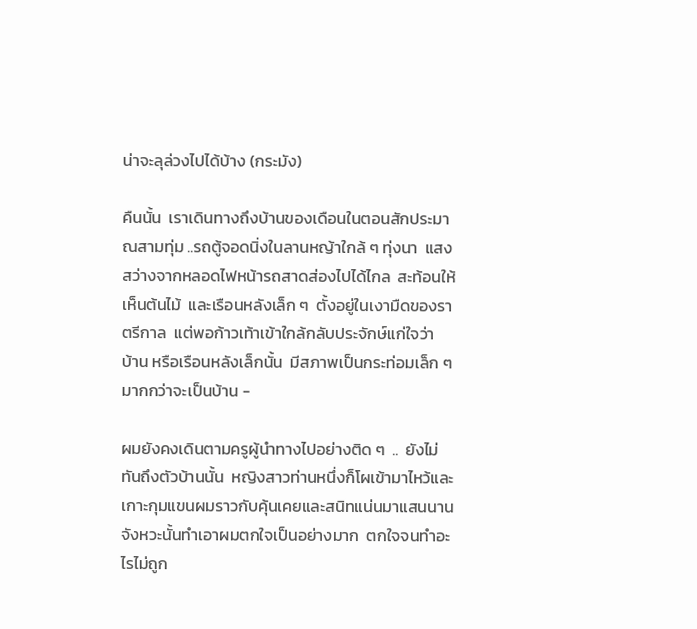น่าจะลุล่วงไปได้บ้าง (กระมัง)

คืนนั้น  เราเดินทางถึงบ้านของเดือนในตอนสักประมาณสามทุ่ม ..รถตู้จอดนิ่งในลานหญ้าใกล้ ๆ ทุ่งนา  แสงสว่างจากหลอดไฟหน้ารถสาดส่องไปได้ไกล  สะท้อนให้เห็นต้นไม้  และเรือนหลังเล็ก ๆ  ตั้งอยู่ในเงามืดของราตรีกาล  แต่พอก้าวเท้าเข้าใกล้กลับประจักษ์แก่ใจว่า  บ้าน หรือเรือนหลังเล็กนั้น  มีสภาพเป็นกระท่อมเล็ก ๆ  มากกว่าจะเป็นบ้าน -

ผมยังคงเดินตามครูผู้นำทางไปอย่างติด ๆ  ..  ยังไม่ทันถึงตัวบ้านนั้น  หญิงสาวท่านหนึ่งก็โผเข้ามาไหว้และเกาะกุมแขนผมราวกับคุ้นเคยและสนิทแน่นมาแสนนาน   จังหวะนั้นทำเอาผมตกใจเป็นอย่างมาก  ตกใจจนทำอะไรไม่ถูก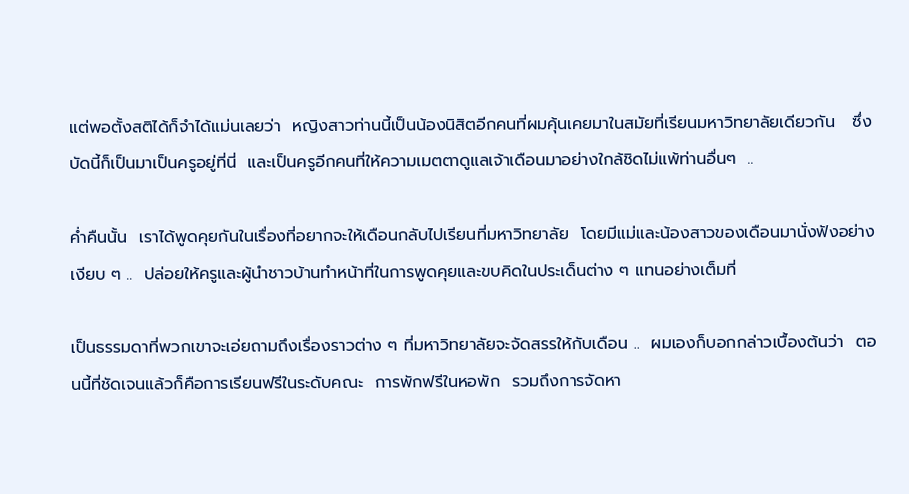แต่พอตั้งสติได้ก็จำได้แม่นเลยว่า  หญิงสาวท่านนี้เป็นน้องนิสิตอีกคนที่ผมคุ้นเคยมาในสมัยที่เรียนมหาวิทยาลัยเดียวกัน   ซึ่งบัดนี้ก็เป็นมาเป็นครูอยู่ที่นี่  และเป็นครูอีกคนที่ให้ความเมตตาดูแลเจ้าเดือนมาอย่างใกล้ชิดไม่แพ้ท่านอื่นๆ  ..

ค่ำคืนนั้น  เราได้พูดคุยกันในเรื่องที่อยากจะให้เดือนกลับไปเรียนที่มหาวิทยาลัย  โดยมีแม่และน้องสาวของเดือนมานั่งฟังอย่างเงียบ ๆ ..  ปล่อยให้ครูและผู้นำชาวบ้านทำหน้าที่ในการพูดคุยและขบคิดในประเด็นต่าง ๆ แทนอย่างเต็มที่

เป็นธรรมดาที่พวกเขาจะเอ่ยถามถึงเรื่องราวต่าง ๆ ที่มหาวิทยาลัยจะจัดสรรให้กับเดือน ..  ผมเองก็บอกกล่าวเบื้องต้นว่า  ตอนนี้ที่ชัดเจนแล้วก็คือการเรียนฟรีในระดับคณะ  การพักฟรีในหอพัก  รวมถึงการจัดหา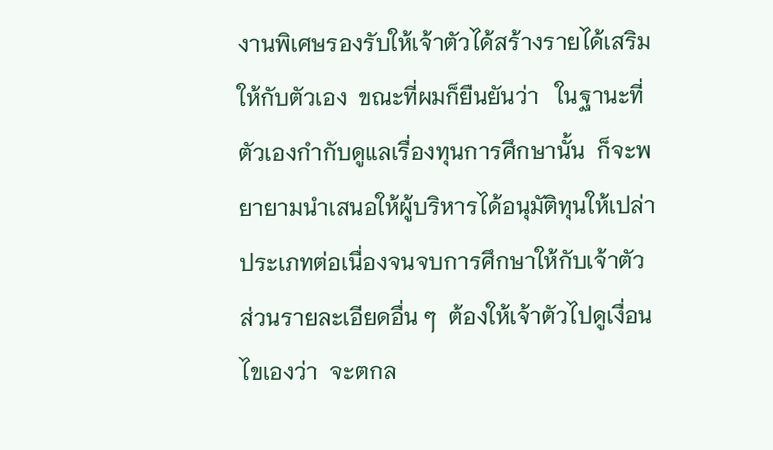งานพิเศษรองรับให้เจ้าตัวได้สร้างรายได้เสริมให้กับตัวเอง  ขณะที่ผมก็ยืนยันว่า   ในฐานะที่ตัวเองกำกับดูแลเรื่องทุนการศึกษานั้น  ก็จะพยายามนำเสนอให้ผู้บริหารได้อนุมัติทุนให้เปล่าประเภทต่อเนื่องจนจบการศึกษาให้กับเจ้าตัว  ส่วนรายละเอียดอื่น ๆ  ต้องให้เจ้าตัวไปดูเงื่อนไขเองว่า  จะตกล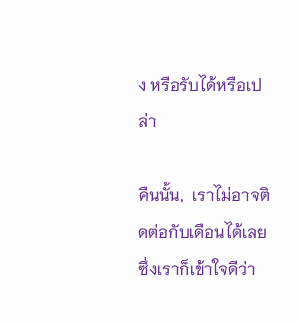ง หรือรับได้หรือเปล่า

คืนนั้น,  เราไม่อาจติดต่อกับเดือนได้เลย  ซึ่งเราก็เข้าใจดีว่า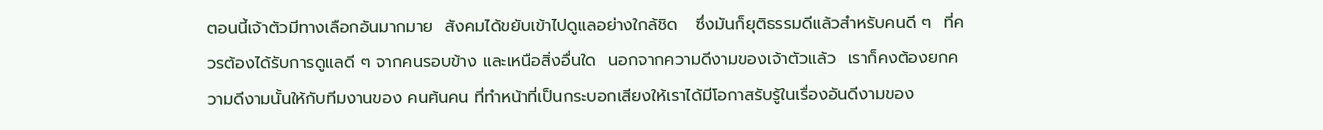ตอนนี้เจ้าตัวมีทางเลือกอันมากมาย  สังคมได้ขยับเข้าไปดูแลอย่างใกล้ชิด   ซึ่งมันก็ยุติธรรมดีแล้วสำหรับคนดี ๆ  ที่ควรต้องได้รับการดูแลดี ๆ จากคนรอบข้าง และเหนือสิ่งอื่นใด  นอกจากความดีงามของเจ้าตัวแล้ว  เราก็คงต้องยกความดีงามนั้นให้กับทีมงานของ คนฅ้นคน ที่ทำหน้าที่เป็นกระบอกเสียงให้เราได้มีโอกาสรับรู้ในเรื่องอันดีงามของ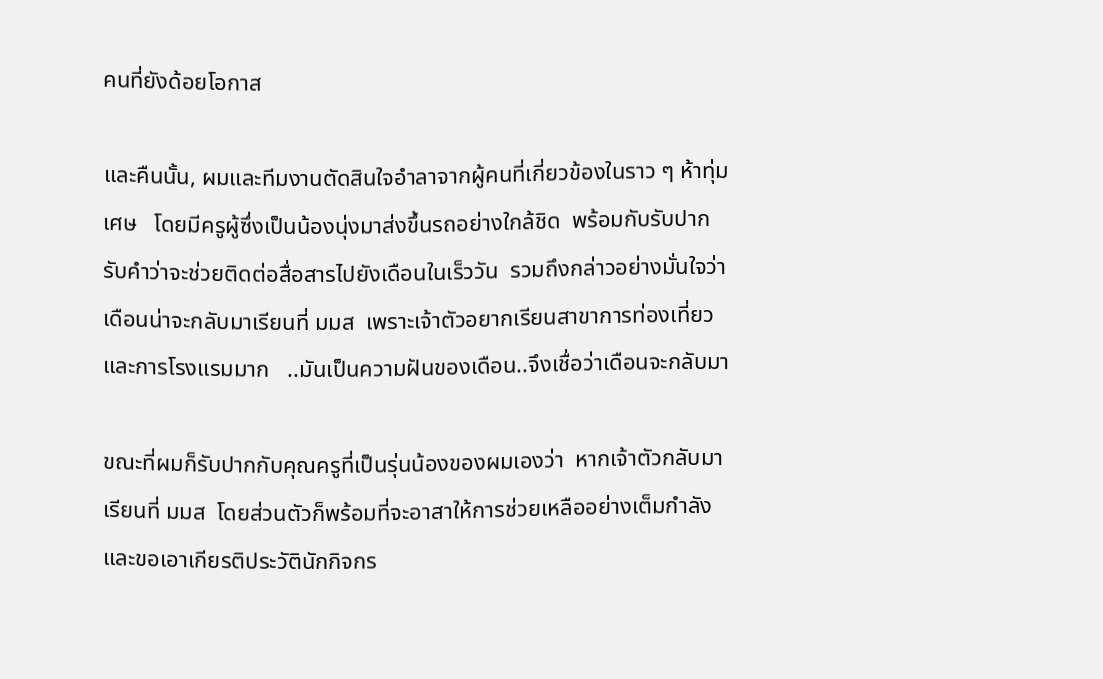คนที่ยังด้อยโอกาส

และคืนนั้น, ผมและทีมงานตัดสินใจอำลาจากผู้คนที่เกี่ยวข้องในราว ๆ ห้าทุ่มเศษ   โดยมีครูผู้ซึ่งเป็นน้องนุ่งมาส่งขึ้นรถอย่างใกล้ชิด  พร้อมกับรับปากรับคำว่าจะช่วยติดต่อสื่อสารไปยังเดือนในเร็ววัน  รวมถึงกล่าวอย่างมั่นใจว่า  เดือนน่าจะกลับมาเรียนที่ มมส  เพราะเจ้าตัวอยากเรียนสาขาการท่องเที่ยวและการโรงแรมมาก   ..มันเป็นความฝันของเดือน..จึงเชื่อว่าเดือนจะกลับมา

ขณะที่ผมก็รับปากกับคุณครูที่เป็นรุ่นน้องของผมเองว่า  หากเจ้าตัวกลับมาเรียนที่ มมส  โดยส่วนตัวก็พร้อมที่จะอาสาให้การช่วยเหลืออย่างเต็มกำลัง และขอเอาเกียรติประวัตินักกิจกร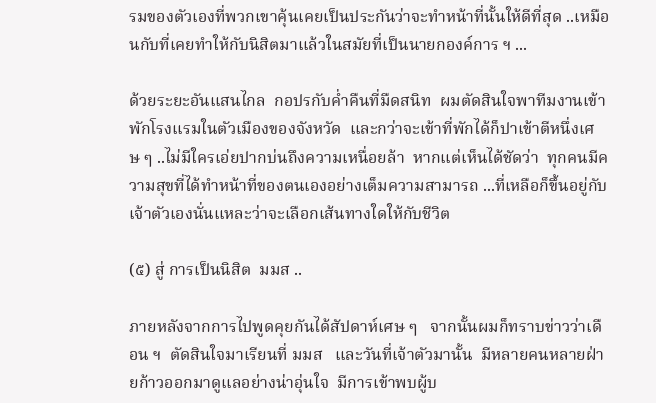รมของตัวเองที่พวกเขาคุ้นเคยเป็นประกันว่าจะทำหน้าที่นั้นให้ดีที่สุด ..เหมือนกับที่เคยทำให้กับนิสิตมาแล้วในสมัยที่เป็นนายกองค์การ ฯ ...

ด้วยระยะอันแสนไกล  กอปรกับค่ำคืนที่มืดสนิท  ผมตัดสินใจพาทีมงานเข้าพักโรงแรมในตัวเมืองของจังหวัด  และกว่าจะเข้าที่พักได้ก็ปาเข้าตีหนึ่งเศษ ๆ ..ไม่มีใครเอ่ยปากบ่นถึงความเหนื่อยล้า  หากแต่เห็นได้ชัดว่า  ทุกคนมีความสุขที่ได้ทำหน้าที่ของตนเองอย่างเต็มความสามารถ ...ที่เหลือก็ขึ้นอยู่กับเจ้าตัวเองนั่นแหละว่าจะเลือกเส้นทางใดให้กับชีวิต

(๕) สู่ การเป็นนิสิต  มมส ..

ภายหลังจากการไปพูดคุยกันได้สัปดาห์เศษ ๆ   จากนั้นผมก็ทราบข่าวว่าเดือน ฯ  ตัดสินใจมาเรียนที่ มมส   และวันที่เจ้าตัวมานั้น  มีหลายคนหลายฝ่ายก้าวออกมาดูแลอย่างน่าอุ่นใจ  มีการเข้าพบผู้บ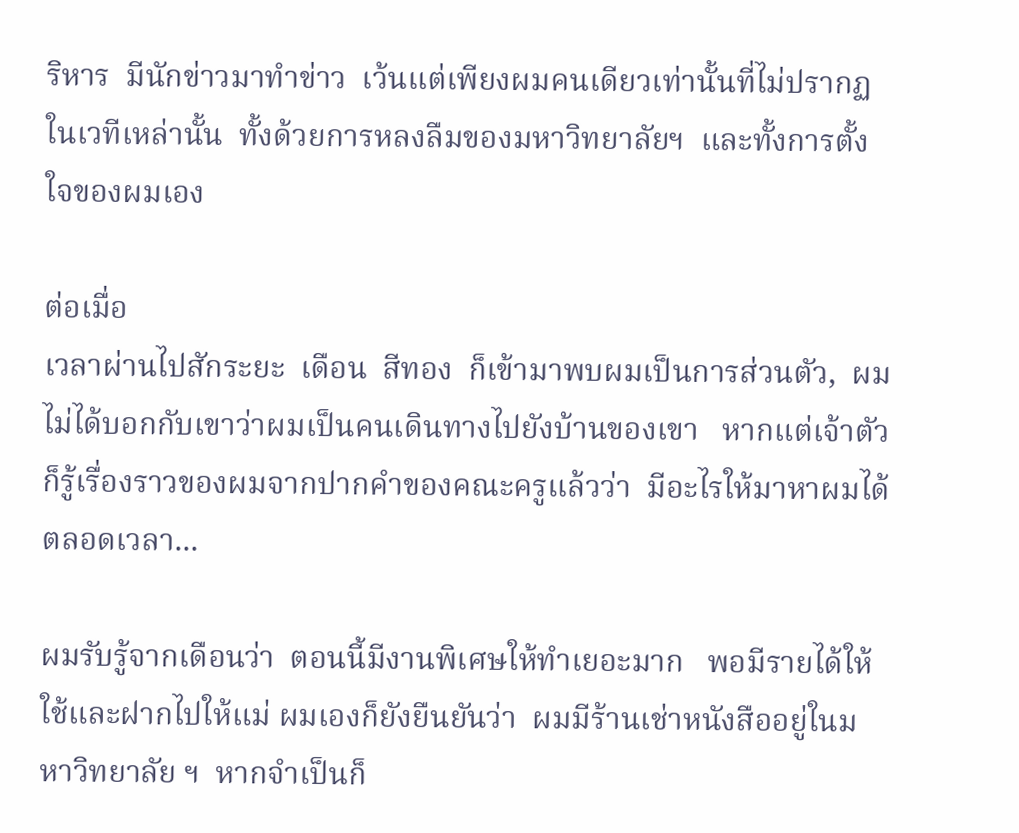ริหาร  มีนักข่าวมาทำข่าว  เว้นแต่เพียงผมคนเดียวเท่านั้นที่ไม่ปรากฏในเวทีเหล่านั้น  ทั้งด้วยการหลงลืมของมหาวิทยาลัยฯ  และทั้งการตั้งใจของผมเอง

ต่อเมื่อ
เวลาผ่านไปสักระยะ  เดือน  สีทอง  ก็เข้ามาพบผมเป็นการส่วนตัว,  ผมไม่ได้บอกกับเขาว่าผมเป็นคนเดินทางไปยังบ้านของเขา   หากแต่เจ้าตัวก็รู้เรื่องราวของผมจากปากคำของคณะครูแล้วว่า  มีอะไรให้มาหาผมได้ตลอดเวลา...

ผมรับรู้จากเดือนว่า  ตอนนี้มีงานพิเศษให้ทำเยอะมาก   พอมีรายได้ให้ใช้และฝากไปให้แม่ ผมเองก็ยังยืนยันว่า  ผมมีร้านเช่าหนังสืออยู่ในมหาวิทยาลัย ฯ  หากจำเป็นก็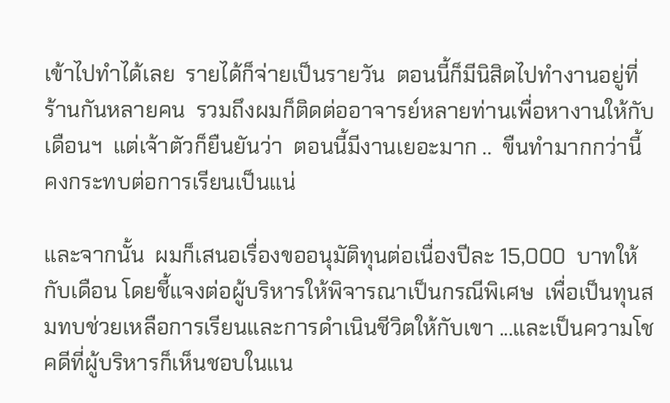เข้าไปทำได้เลย  รายได้ก็จ่ายเป็นรายวัน  ตอนนี้ก็มีนิสิตไปทำงานอยู่ที่ร้านกันหลายคน  รวมถึงผมก็ติดต่ออาจารย์หลายท่านเพื่อหางานให้กับเดือนฯ  แต่เจ้าตัวก็ยืนยันว่า  ตอนนี้มีงานเยอะมาก ..  ขืนทำมากกว่านี้  คงกระทบต่อการเรียนเป็นแน่

และจากนั้น  ผมก็เสนอเรื่องขออนุมัติทุนต่อเนื่องปีละ 15,000  บาทให้กับเดือน โดยชี้แจงต่อผู้บริหารให้พิจารณาเป็นกรณีพิเศษ  เพื่อเป็นทุนสมทบช่วยเหลือการเรียนและการดำเนินชีวิตให้กับเขา ...และเป็นความโชคดีที่ผู้บริหารก็เห็นชอบในแน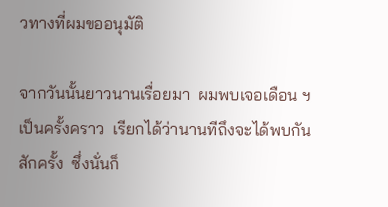วทางที่ผมขออนุมัติ

จากวันนั้นยาวนานเรื่อยมา  ผมพบเจอเดือน ฯ เป็นครั้งคราว  เรียกได้ว่านานทีถึงจะได้พบกันสักครั้ง  ซึ่งนั่นก็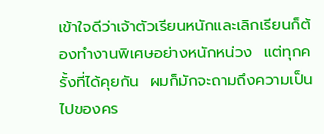เข้าใจดีว่าเจ้าตัวเรียนหนักและเลิกเรียนก็ต้องทำงานพิเศษอย่างหนักหน่วง  แต่ทุกครั้งที่ได้คุยกัน  ผมก็มักจะถามถึงความเป็นไปของคร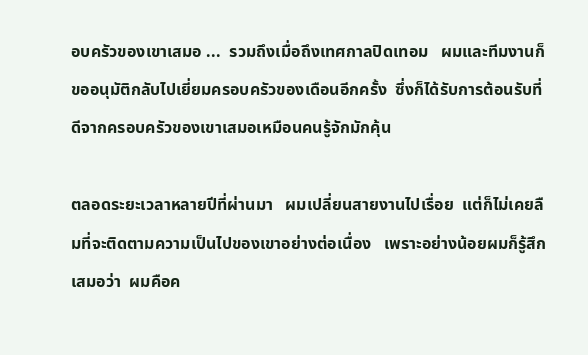อบครัวของเขาเสมอ ...  รวมถึงเมื่อถึงเทศกาลปิดเทอม   ผมและทีมงานก็ขออนุมัติกลับไปเยี่ยมครอบครัวของเดือนอีกครั้ง  ซึ่งก็ได้รับการต้อนรับที่ดีจากครอบครัวของเขาเสมอเหมือนคนรู้จักมักคุ้น

ตลอดระยะเวลาหลายปีที่ผ่านมา   ผมเปลี่ยนสายงานไปเรื่อย  แต่ก็ไม่เคยลืมที่จะติดตามความเป็นไปของเขาอย่างต่อเนื่อง   เพราะอย่างน้อยผมก็รู้สึกเสมอว่า  ผมคือค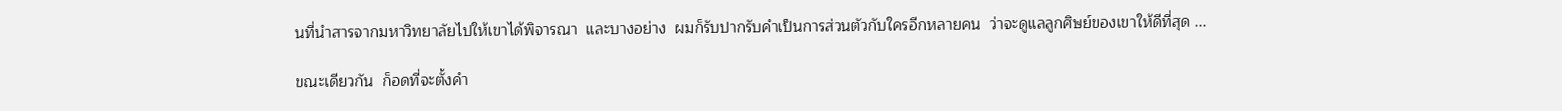นที่นำสารจากมหาวิทยาลัยไปให้เขาได้พิจารณา  และบางอย่าง  ผมก็รับปากรับคำเป็นการส่วนตัวกับใครอีกหลายคน  ว่าจะดูแลลูกศิษย์ของเขาให้ดีที่สุด ...

ขณะเดียวกัน  ก็อดที่จะตั้งคำ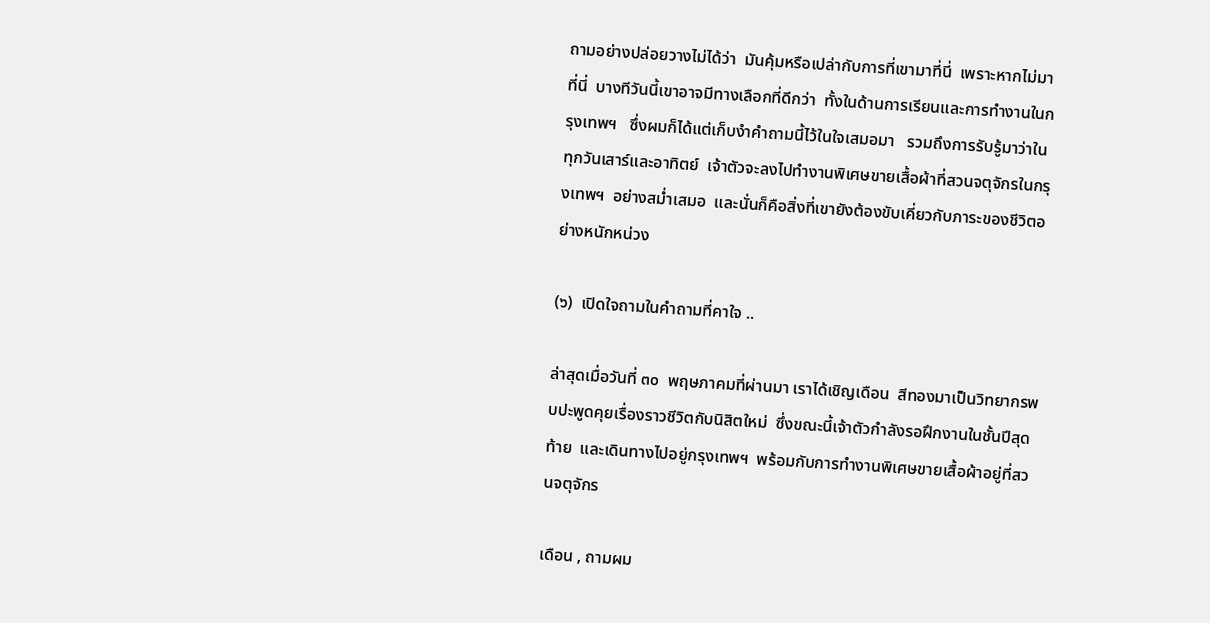ถามอย่างปล่อยวางไม่ได้ว่า  มันคุ้มหรือเปล่ากับการที่เขามาที่นี่  เพราะหากไม่มาที่นี่  บางทีวันนี้เขาอาจมีทางเลือกที่ดีกว่า  ทั้งในด้านการเรียนและการทำงานในกรุงเทพฯ   ซึ่งผมก็ได้แต่เก็บงำคำถามนี้ไว้ในใจเสมอมา   รวมถึงการรับรู้มาว่าในทุกวันเสาร์และอาทิตย์  เจ้าตัวจะลงไปทำงานพิเศษขายเสื้อผ้าที่สวนจตุจักรในกรุงเทพฯ  อย่างสม่ำเสมอ  และนั่นก็คือสิ่งที่เขายังต้องขับเคี่ยวกับภาระของชีวิตอย่างหนักหน่วง

(๖)  เปิดใจถามในคำถามที่คาใจ ..

ล่าสุดเมื่อวันที่ ๓๐  พฤษภาคมที่ผ่านมา เราได้เชิญเดือน  สีทองมาเป็นวิทยากรพบปะพูดคุยเรื่องราวชีวิตกับนิสิตใหม่  ซึ่งขณะนี้เจ้าตัวกำลังรอฝึกงานในชั้นปีสุดท้าย  และเดินทางไปอยู่กรุงเทพฯ  พร้อมกับการทำงานพิเศษขายเสื้อผ้าอยู่ที่สวนจตุจักร

เดือน , ถามผม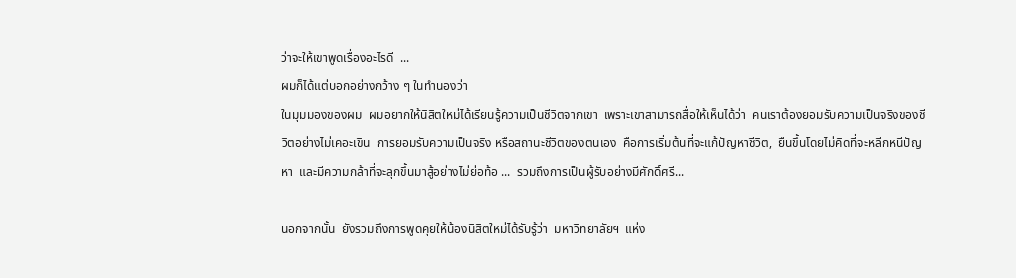ว่าจะให้เขาพูดเรื่องอะไรดี  ...
ผมก็ได้แต่บอกอย่างกว้าง ๆ ในทำนองว่า
ในมุมมองของผม  ผมอยากให้นิสิตใหม่ได้เรียนรู้ความเป็นชีวิตจากเขา  เพราะเขาสามารถสื่อให้เห็นได้ว่า  คนเราต้องยอมรับความเป็นจริงของชีวิตอย่างไม่เคอะเขิน  การยอมรับความเป็นจริง หรือสถานะชีวิตของตนเอง  คือการเริ่มต้นที่จะแก้ปัญหาชีวิต,  ยืนขึ้นโดยไม่คิดที่จะหลีกหนีปัญหา  และมีความกล้าที่จะลุกขึ้นมาสู้อย่างไม่ย่อท้อ ...  รวมถึงการเป็นผู้รับอย่างมีศักดิ์ศรี...

นอกจากนั้น  ยังรวมถึงการพูดคุยให้น้องนิสิตใหม่ได้รับรู้ว่า  มหาวิทยาลัยฯ  แห่ง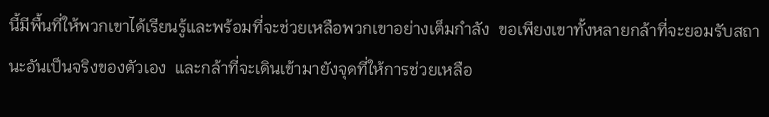นี้มีพื้นที่ให้พวกเขาได้เรียนรู้และพร้อมที่จะช่วยเหลือพวกเขาอย่างเต็มกำลัง  ขอเพียงเขาทั้งหลายกล้าที่จะยอมรับสถานะอันเป็นจริงของตัวเอง  และกล้าที่จะเดินเข้ามายังจุดที่ให้การช่วยเหลือ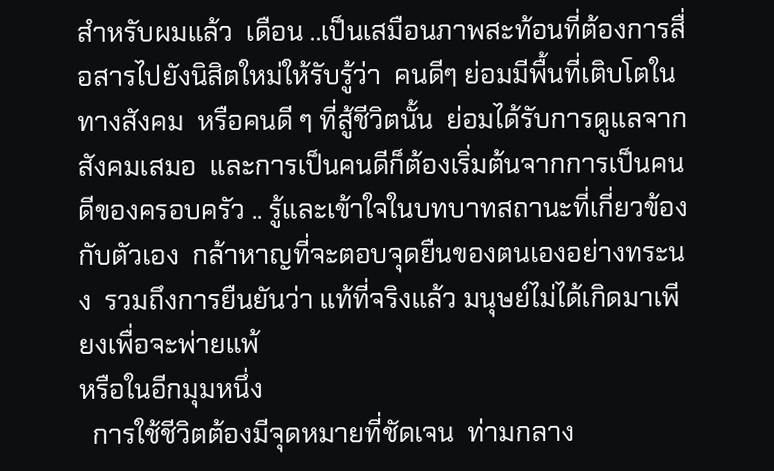สำหรับผมแล้ว  เดือน ..เป็นเสมือนภาพสะท้อนที่ต้องการสื่อสารไปยังนิสิตใหม่ให้รับรู้ว่า  คนดีๆ ย่อมมีพื้นที่เติบโตในทางสังคม  หรือคนดี ๆ ที่สู้ชีวิตนั้น  ย่อมได้รับการดูแลจากสังคมเสมอ  และการเป็นคนดีก็ต้องเริ่มต้นจากการเป็นคนดีของครอบครัว .. รู้และเข้าใจในบทบาทสถานะที่เกี่ยวข้องกับตัวเอง  กล้าหาญที่จะตอบจุดยืนของตนเองอย่างทระนง  รวมถึงการยืนยันว่า แท้ที่จริงแล้ว มนุษย์ไม่ได้เกิดมาเพียงเพื่อจะพ่ายแพ้
หรือในอีกมุมหนึ่ง
  การใช้ชีวิตต้องมีจุดหมายที่ชัดเจน  ท่ามกลาง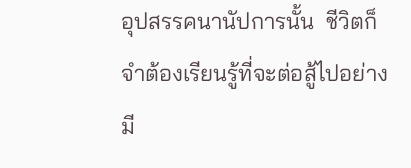อุปสรรคนานัปการนั้น  ชีวิตก็จำต้องเรียนรู้ที่จะต่อสู้ไปอย่างมี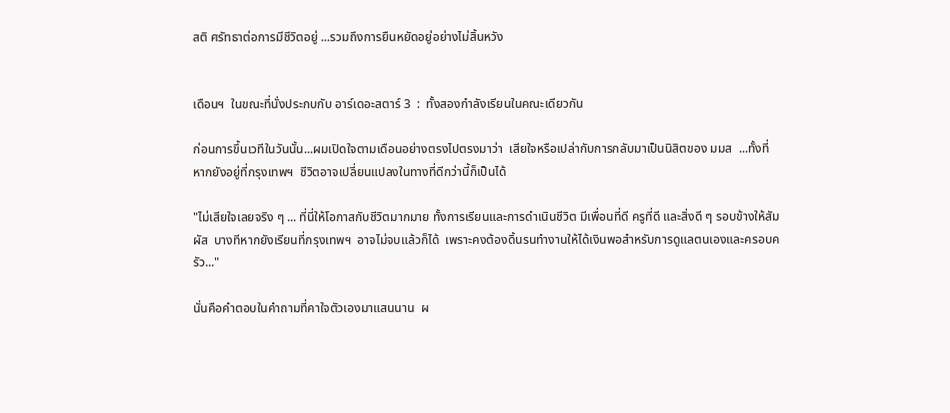สติ ศรัทธาต่อการมีชีวิตอยู่ ...รวมถึงการยืนหยัดอยู่อย่างไม่สิ้นหวัง


เดือนฯ  ในขณะที่นั่งประกบกับ อาร์เดอะสตาร์ 3  :  ทั้งสองกำลังเรียนในคณะเดียวกัน

ก่อนการขึ้นเวทีในวันนั้น...ผมเปิดใจตามเดือนอย่างตรงไปตรงมาว่า  เสียใจหรือเปล่ากับการกลับมาเป็นนิสิตของ มมส  ...ทั้งที่หากยังอยู่ที่กรุงเทพฯ  ชีวิตอาจเปลี่ยนแปลงในทางที่ดีกว่านี้ก็เป็นได้

"ไม่เสียใจเลยจริง ๆ ... ที่นี่ให้โอกาสกับชีวิตมากมาย ทั้งการเรียนและการดำเนินชีวิต มีเพื่อนที่ดี ครูที่ดี และสิ่งดี ๆ รอบข้างให้สัมผัส  บางทีหากยังเรียนที่กรุงเทพฯ  อาจไม่จบแล้วก็ได้  เพราะคงต้องดิ้นรนทำงานให้ได้เงินพอสำหรับการดูแลตนเองและครอบครัว..."

นั่นคือคำตอบในคำถามที่คาใจตัวเองมาแสนนาน  ผ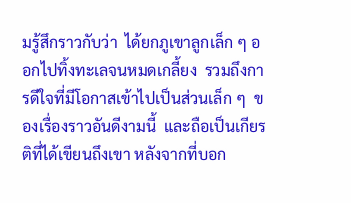มรู้สึกราวกับว่า  ได้ยกภูเขาลูกเล็ก ๆ ออกไปทิ้งทะเลจนหมดเกลี้ยง  รวมถึงการดีใจที่มีโอกาสเข้าไปเป็นส่วนเล็ก ๆ  ของเรื่องราวอันดีงามนี้  และถือเป็นเกียรติที่ได้เขียนถึงเขา หลังจากที่บอก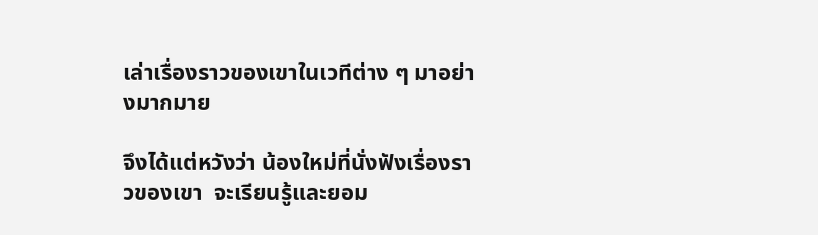เล่าเรื่องราวของเขาในเวทีต่าง ๆ มาอย่างมากมาย

จึงได้แต่หวังว่า น้องใหม่ที่นั่งฟังเรื่องราวของเขา  จะเรียนรู้และยอม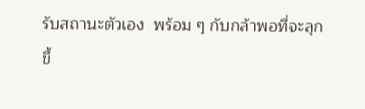รับสถานะตัวเอง  พร้อม ๆ กับกล้าพอที่จะลุกขึ้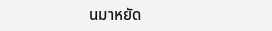นมาหยัด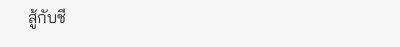สู้กับชี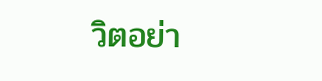วิตอย่า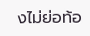งไม่ย่อท้อ